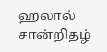ஹலால் சான்றிதழ்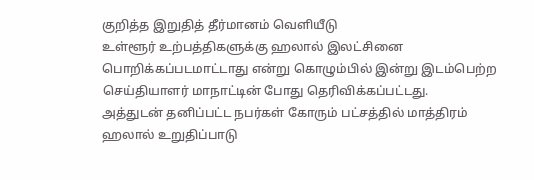குறித்த இறுதித் தீர்மானம் வெளியீடு
உள்ளூர் உற்பத்திகளுக்கு ஹலால் இலட்சினை பொறிக்கப்படமாட்டாது என்று கொழும்பில் இன்று இடம்பெற்ற செய்தியாளர் மாநாட்டின் போது தெரிவிக்கப்பட்டது.
அத்துடன் தனிப்பட்ட நபர்கள் கோரும் பட்சத்தில் மாத்திரம் ஹலால் உறுதிப்பாடு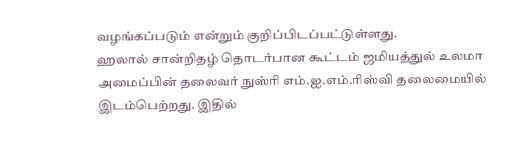வழங்கப்படும் என்றும் குறிப்பிடப்பட்டுள்ளது.
ஹலால் சான்றிதழ் தொடர்பான கூட்டம் ஜமியத்துல் உலமா அமைப்பின் தலைவர் நுஸ்ரி எம்.ஐ.எம்.ரிஸ்வி தலைமையில் இடம்பெற்றது. இதில்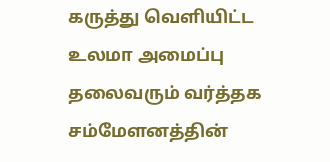கருத்து வெளியிட்ட உலமா அமைப்பு தலைவரும் வர்த்தக சம்மேளனத்தின்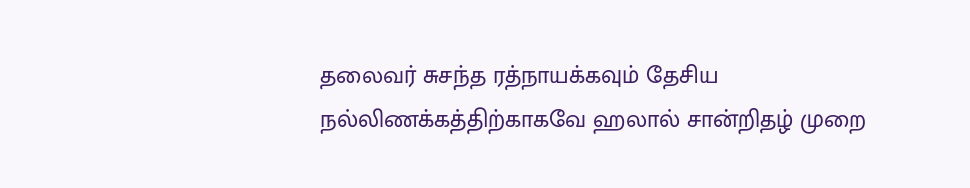தலைவர் சுசந்த ரத்நாயக்கவும் தேசிய நல்லிணக்கத்திற்காகவே ஹலால் சான்றிதழ் முறை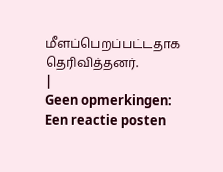மீளப்பெறப்பட்டதாக தெரிவித்தனர்.
|
Geen opmerkingen:
Een reactie posten